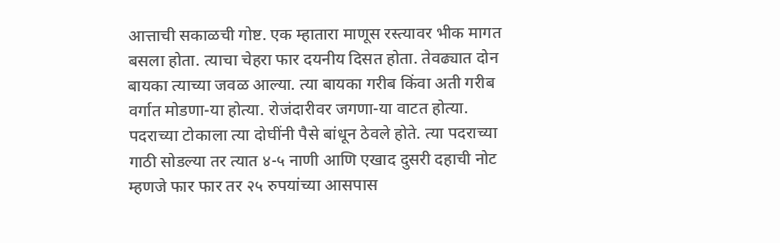आत्ताची सकाळची गोष्ट. एक म्हातारा माणूस रस्त्यावर भीक मागत बसला होता. त्याचा चेहरा फार दयनीय दिसत होता. तेवढ्यात दोन बायका त्याच्या जवळ आल्या. त्या बायका गरीब किंवा अती गरीब वर्गात मोडणा-या होत्या. रोजंदारीवर जगणा-या वाटत होत्या.
पदराच्या टोकाला त्या दोघींनी पैसे बांधून ठेवले होते. त्या पदराच्या गाठी सोडल्या तर त्यात ४-५ नाणी आणि एखाद दुसरी दहाची नोट म्हणजे फार फार तर २५ रुपयांच्या आसपास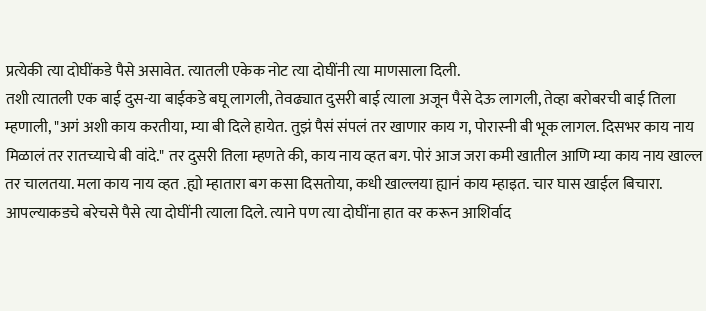प्रत्येकी त्या दोघींकडे पैसे असावेत. त्यातली एकेक नोट त्या दोघींनी त्या माणसाला दिली.
तशी त्यातली एक बाई दुस-या बाईकडे बघू लागली, तेवढ्यात दुसरी बाई त्याला अजून पैसे देऊ लागली, तेव्हा बरोबरची बाई तिला म्हणाली, "अगं अशी काय करतीया, म्या बी दिले हायेत. तुझं पैसं संपलं तर खाणार काय ग, पोरास्नी बी भूक लागल. दिसभर काय नाय मिळालं तर रातच्याचे बी वांदे." तर दुसरी तिला म्हणते की, काय नाय व्हत बग. पोरं आज जरा कमी खातील आणि म्या काय नाय खाल्ल तर चालतया. मला काय नाय व्हत .ह्यो म्हातारा बग कसा दिसतोया, कधी खाल्लया ह्यानं काय म्हाइत. चार घास खाईल बिचारा.
आपल्याकडचे बरेचसे पैसे त्या दोघींनी त्याला दिले. त्याने पण त्या दोघींना हात वर करून आशिर्वाद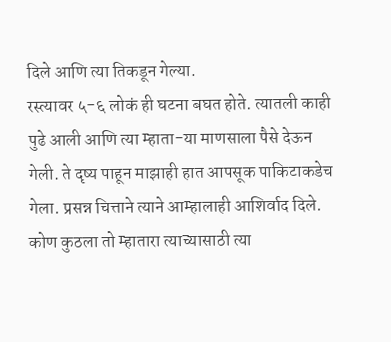दिले आणि त्या तिकडून गेल्या.
रस्त्यावर ५-६ लोकं ही घटना बघत होते. त्यातली काही पुढे आली आणि त्या म्हाता-या माणसाला पैसे देऊन गेली. ते दृष्य पाहून माझाही हात आपसूक पाकिटाकडेच गेला. प्रसन्न चित्ताने त्याने आम्हालाही आशिर्वाद दिले.
कोण कुठला तो म्हातारा त्याच्यासाठी त्या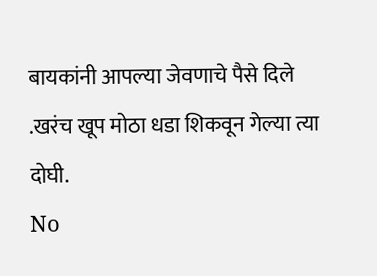बायकांनी आपल्या जेवणाचे पैसे दिले .खरंच खूप मोठा धडा शिकवून गेल्या त्या दोघी.
No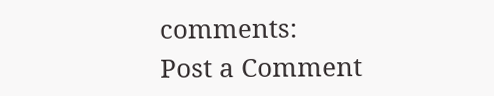comments:
Post a Comment